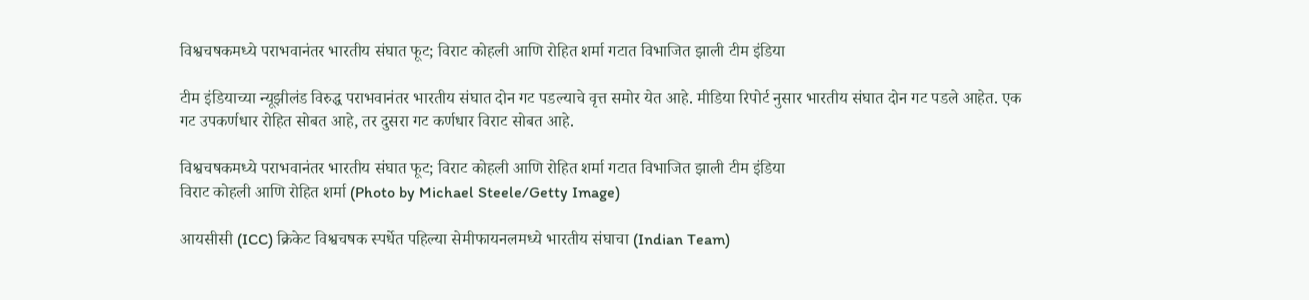विश्वचषकमध्ये पराभवानंतर भारतीय संघात फूट; विराट कोहली आणि रोहित शर्मा गटात विभाजित झाली टीम इंडिया

टीम इंडियाच्या न्यूझीलंड विरुद्ध पराभवानंतर भारतीय संघात दोन गट पडल्याचे वृत्त समोर येत आहे. मीडिया रिपोर्ट नुसार भारतीय संघात दोन गट पडले आहेत. एक गट उपकर्णधार रोहित सोबत आहे, तर दुसरा गट कर्णधार विराट सोबत आहे.

विश्वचषकमध्ये पराभवानंतर भारतीय संघात फूट; विराट कोहली आणि रोहित शर्मा गटात विभाजित झाली टीम इंडिया
विराट कोहली आणि रोहित शर्मा (Photo by Michael Steele/Getty Image)

आयसीसी (ICC) क्रिकेट विश्वचषक स्पर्धेत पहिल्या सेमीफायनलमध्ये भारतीय संघाचा (Indian Team)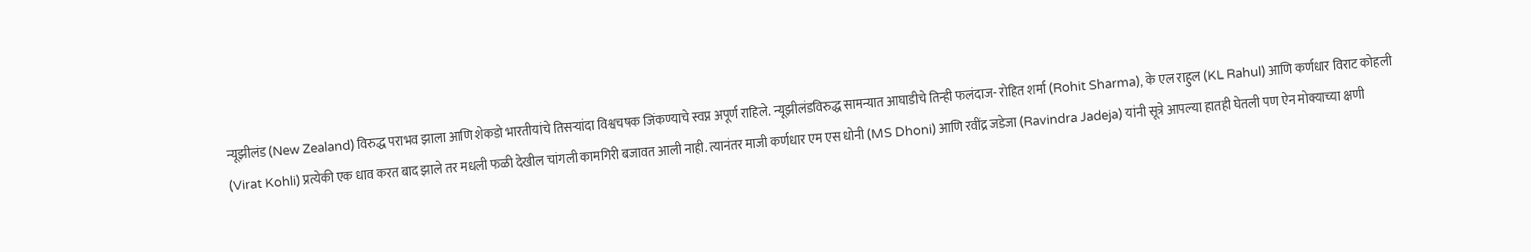न्यूझीलंड (New Zealand) विरुद्ध पराभव झाला आणि शेकडो भारतीयांचे तिसऱ्यांदा विश्वचषक जिंकण्याचे स्वप्न अपूर्ण राहिले. न्यूझीलंडविरुद्ध सामन्यात आघाडीचे तिन्ही फलंदाज- रोहित शर्मा (Rohit Sharma), के एल राहुल (KL Rahul) आणि कर्णधार विराट कोहली (Virat Kohli) प्रत्येकी एक धाव करत बाद झाले तर मधली फळी देखील चांगली कामगिरी बजावत आली नाही. त्यानंतर माजी कर्णधार एम एस धोनी (MS Dhoni) आणि रवींद्र जडेजा (Ravindra Jadeja) यांनी सूत्रे आपल्या हातही घेतली पण ऐन मोक्याच्या क्षणी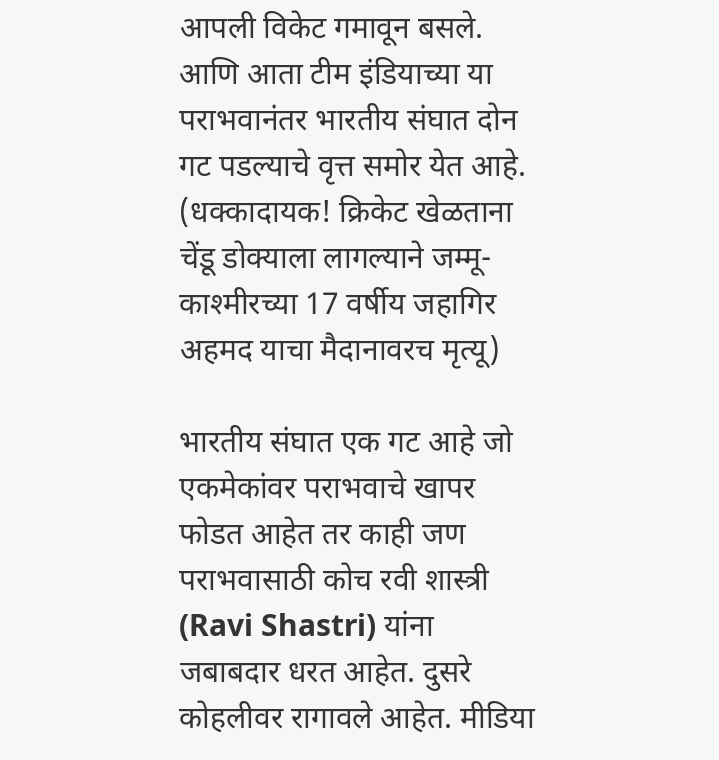आपली विकेट गमावून बसले. आणि आता टीम इंडियाच्या या पराभवानंतर भारतीय संघात दोन गट पडल्याचे वृत्त समोर येत आहे. (धक्कादायक! क्रिकेट खेळताना चेंडू डोक्याला लागल्याने जम्मू-काश्मीरच्या 17 वर्षीय जहागिर अहमद याचा मैदानावरच मृत्यू)

भारतीय संघात एक गट आहे जो एकमेकांवर पराभवाचे खापर फोडत आहेत तर काही जण पराभवासाठी कोच रवी शास्त्री (Ravi Shastri) यांना जबाबदार धरत आहेत. दुसरे कोहलीवर रागावले आहेत. मीडिया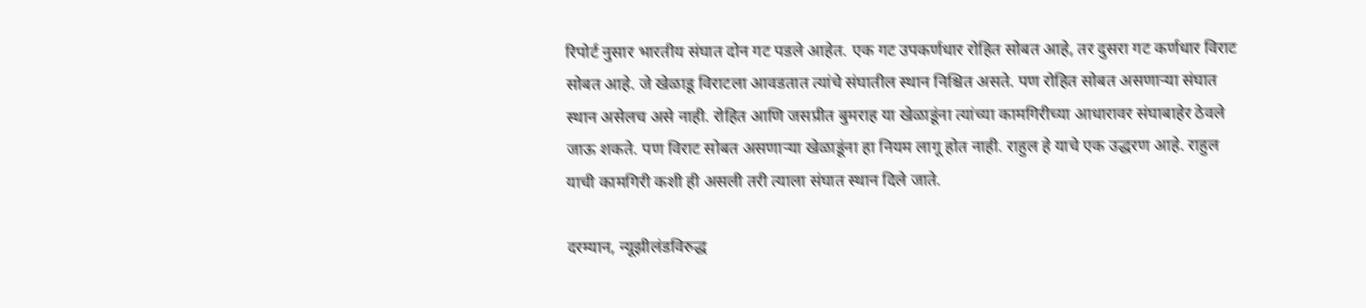रिपोर्ट नुसार भारतीय संघात दोन गट पडले आहेत. एक गट उपकर्णधार रोहित सोबत आहे, तर दुसरा गट कर्णधार विराट सोबत आहे. जे खेळाडू विराटला आवडतात त्यांचे संघातील स्थान निश्चित असते. पण रोहित सोबत असणाऱ्या संघात स्थान असेलच असे नाही. रोहित आणि जसप्रीत बुमराह या खेळाडूंना त्यांच्या कामगिरीच्या आधारावर संघाबाहेर ठेवले जाऊ शकते. पण विराट सोबत असणाऱ्या खेळाडूंना हा नियम लागू होत नाही. राहुल हे याचे एक उद्धरण आहे. राहुल याची कामगिरी कशी ही असली तरी त्याला संघात स्थान दिले जाते.

दरम्यान, न्यूझीलंडविरुद्ध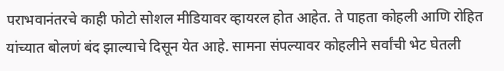पराभवानंतरचे काही फोटो सोशल मीडियावर व्हायरल होत आहेत. ते पाहता कोहली आणि रोहित यांच्यात बोलणं बंद झाल्याचे दिसून येत आहे. सामना संपल्यावर कोहलीने सर्वांची भेट घेतली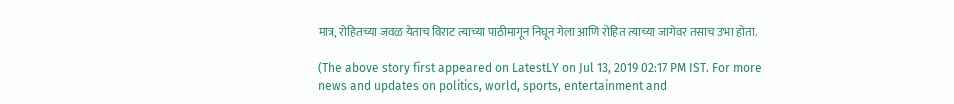मात्र, रोहितच्या जवळ येताच विराट त्याच्या पाठीमागून निघून गेला आणि रोहित त्याच्या जागेवर तसाच उभा होता.

(The above story first appeared on LatestLY on Jul 13, 2019 02:17 PM IST. For more news and updates on politics, world, sports, entertainment and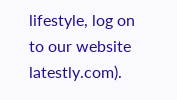lifestyle, log on to our website latestly.com).